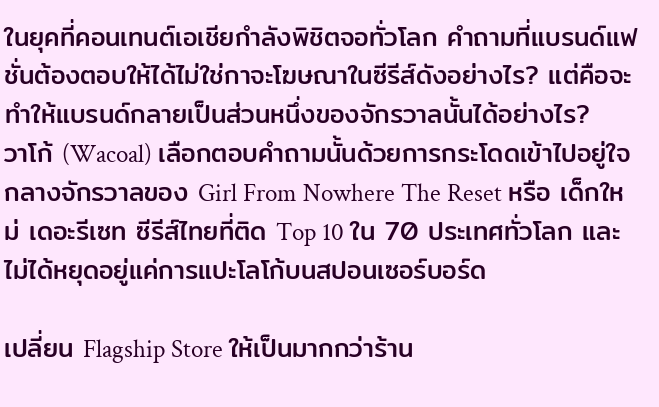ในยุคที่คอนเทนต์เอเชียกำลังพิชิตจอทั่วโลก คำถามที่แบรนด์แฟชั่นต้องตอบให้ได้ไม่ใช่กาจะโฆษณาในซีรีส์ดังอย่างไร? แต่คือจะทำให้แบรนด์กลายเป็นส่วนหนึ่งของจักรวาลนั้นได้อย่างไร?
วาโก้ (Wacoal) เลือกตอบคำถามนั้นด้วยการกระโดดเข้าไปอยู่ใจกลางจักรวาลของ Girl From Nowhere The Reset หรือ เด็กใหม่ เดอะรีเซท ซีรีส์ไทยที่ติด Top 10 ใน 70 ประเทศทั่วโลก และไม่ได้หยุดอยู่แค่การแปะโลโก้บนสปอนเซอร์บอร์ด

เปลี่ยน Flagship Store ให้เป็นมากกว่าร้าน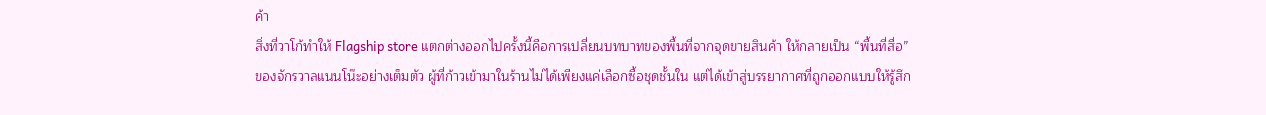ค้า
สิ่งที่วาโก้ทำให้ Flagship store แตกต่างออกไปครั้งนี้คือการเปลี่ยนบทบาทของพื้นที่จากจุดขายสินค้า ให้กลายเป็น “พื้นที่สื่อ” ของจักรวาลแนนโน๊ะอย่างเต็มตัว ผู้ที่ก้าวเข้ามาในร้านไม่ได้เพียงแค่เลือกซื้อชุดชั้นใน แต่ได้เข้าสู่บรรยากาศที่ถูกออกแบบให้รู้สึก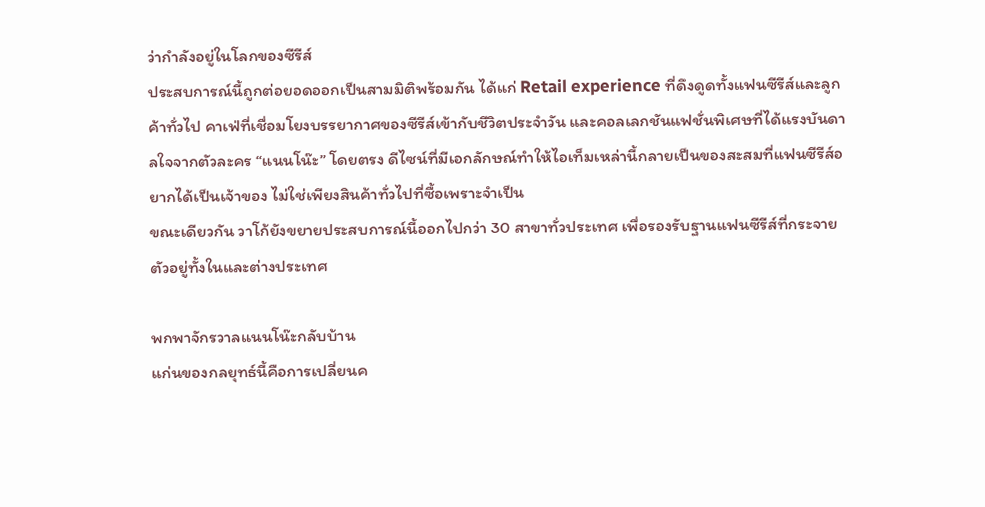ว่ากำลังอยู่ในโลกของซีรีส์
ประสบการณ์นี้ถูกต่อยอดออกเป็นสามมิติพร้อมกัน ได้แก่ Retail experience ที่ดึงดูดทั้งแฟนซีรีส์และลูกค้าทั่วไป คาเฟ่ที่เชื่อมโยงบรรยากาศของซีรีส์เข้ากับชีวิตประจำวัน และคอลเลกชันแฟชั่นพิเศษที่ได้แรงบันดาลใจจากตัวละคร “แนนโน๊ะ” โดยตรง ดีไซน์ที่มีเอกลักษณ์ทำให้ไอเท็มเหล่านี้กลายเป็นของสะสมที่แฟนซีรีส์อยากได้เป็นเจ้าของ ไม่ใช่เพียงสินค้าทั่วไปที่ซื้อเพราะจำเป็น
ขณะเดียวกัน วาโก้ยังขยายประสบการณ์นี้ออกไปกว่า 30 สาขาทั่วประเทศ เพื่อรองรับฐานแฟนซีรีส์ที่กระจายตัวอยู่ทั้งในและต่างประเทศ

พกพาจักรวาลแนนโน๊ะกลับบ้าน
แก่นของกลยุทธ์นี้คือการเปลี่ยนค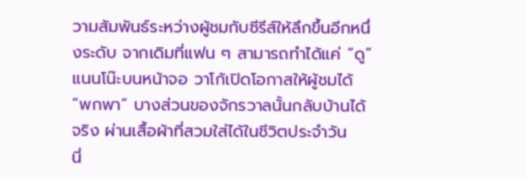วามสัมพันธ์ระหว่างผู้ชมกับซีรีส์ให้ลึกขึ้นอีกหนึ่งระดับ จากเดิมที่แฟน ๆ สามารถทำได้แค่ “ดู” แนนโน๊ะบนหน้าจอ วาโก้เปิดโอกาสให้ผู้ชมได้ “พกพา” บางส่วนของจักรวาลนั้นกลับบ้านได้จริง ผ่านเสื้อผ้าที่สวมใส่ได้ในชีวิตประจำวัน
นี่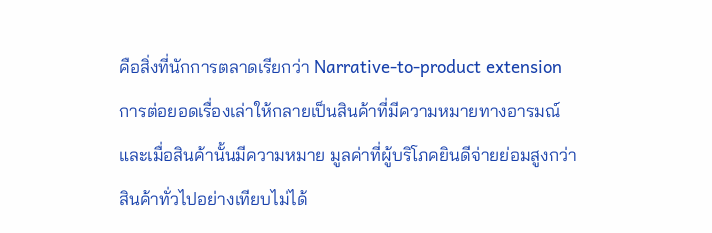คือสิ่งที่นักการตลาดเรียกว่า Narrative-to-product extension การต่อยอดเรื่องเล่าให้กลายเป็นสินค้าที่มีความหมายทางอารมณ์ และเมื่อสินค้านั้นมีความหมาย มูลค่าที่ผู้บริโภคยินดีจ่ายย่อมสูงกว่าสินค้าทั่วไปอย่างเทียบไม่ได้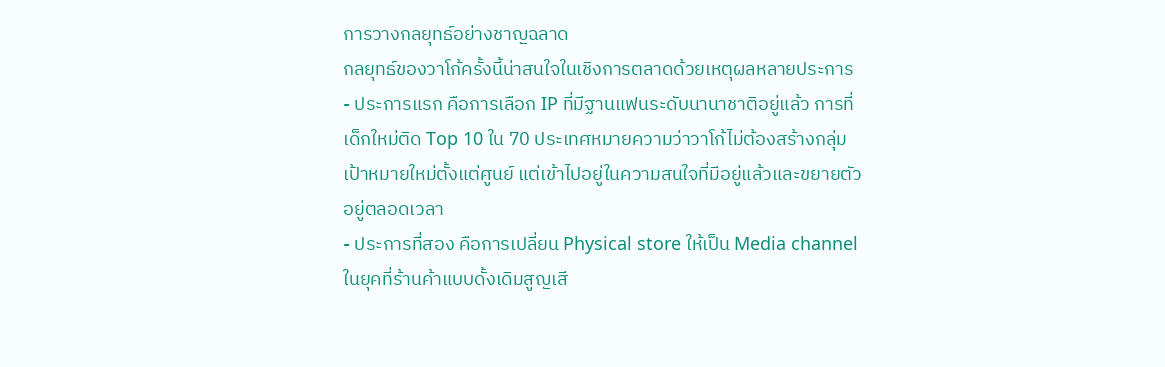การวางกลยุทธ์อย่างชาญฉลาด
กลยุทธ์ของวาโก้ครั้งนี้น่าสนใจในเชิงการตลาดด้วยเหตุผลหลายประการ
- ประการแรก คือการเลือก IP ที่มีฐานแฟนระดับนานาชาติอยู่แล้ว การที่เด็กใหม่ติด Top 10 ใน 70 ประเทศหมายความว่าวาโก้ไม่ต้องสร้างกลุ่มเป้าหมายใหม่ตั้งแต่ศูนย์ แต่เข้าไปอยู่ในความสนใจที่มีอยู่แล้วและขยายตัวอยู่ตลอดเวลา
- ประการที่สอง คือการเปลี่ยน Physical store ให้เป็น Media channel ในยุคที่ร้านค้าแบบดั้งเดิมสูญเสี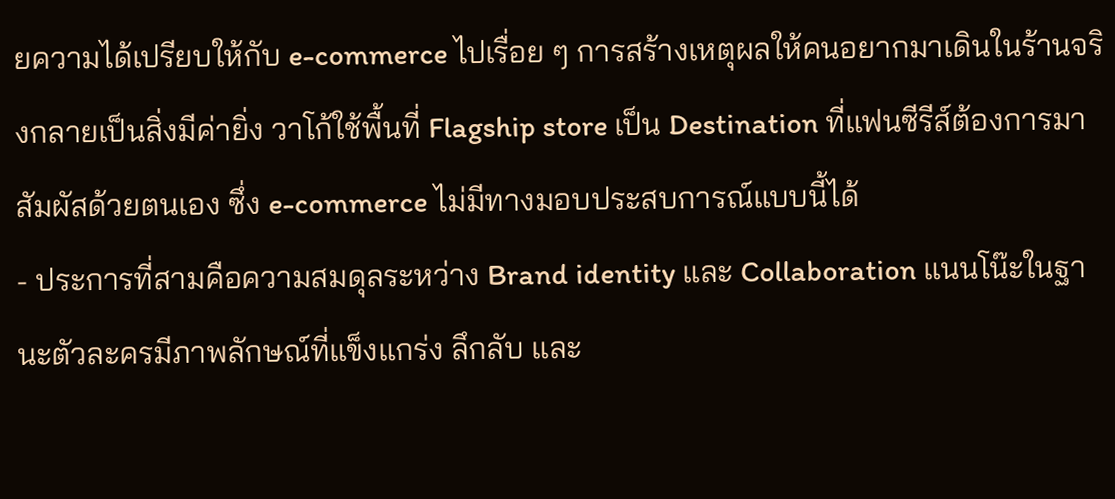ยความได้เปรียบให้กับ e-commerce ไปเรื่อย ๆ การสร้างเหตุผลให้คนอยากมาเดินในร้านจริงกลายเป็นสิ่งมีค่ายิ่ง วาโก้ใช้พื้นที่ Flagship store เป็น Destination ที่แฟนซีรีส์ต้องการมาสัมผัสด้วยตนเอง ซึ่ง e-commerce ไม่มีทางมอบประสบการณ์แบบนี้ได้
- ประการที่สามคือความสมดุลระหว่าง Brand identity และ Collaboration แนนโน๊ะในฐานะตัวละครมีภาพลักษณ์ที่แข็งแกร่ง ลึกลับ และ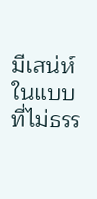มีเสน่ห์ในแบบที่ไม่ธรร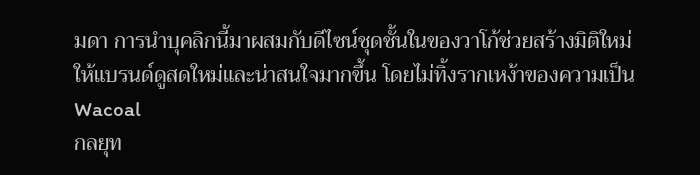มดา การนำบุคลิกนี้มาผสมกับดีไซน์ชุดชั้นในของวาโก้ช่วยสร้างมิติใหม่ให้แบรนด์ดูสดใหม่และน่าสนใจมากขึ้น โดยไม่ทิ้งรากเหง้าของความเป็น Wacoal
กลยุท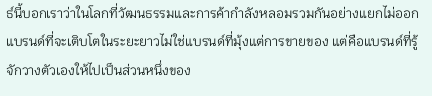ธ์นี้บอกเราว่าในโลกที่วัฒนธรรมและการค้ากำลังหลอมรวมกันอย่างแยกไม่ออก แบรนด์ที่จะเติบโตในระยะยาวไม่ใช่แบรนด์ที่มุ้งแต่การขายของ แต่คือแบรนด์ที่รู้จักวางตัวเองให้ไปเป็นส่วนหนึ่งของ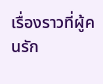เรื่องราวที่ผู้คนรัก